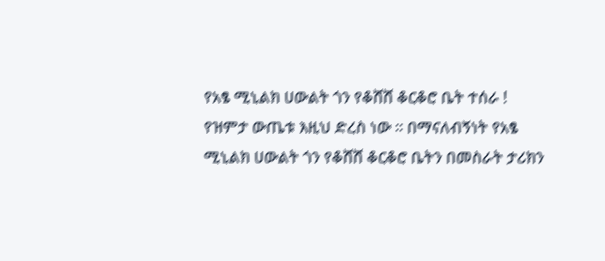የአፄ ሚኒልክ ሀውልት ጎን የቆሸሸ ቆርቆሮ ቤት ተሰራ !
የዝምታ ውጤቱ እዚህ ድረስ ነው ። በማናለብኝነት የአፄ ሚኒልክ ሀውልት ጎን የቆሸሸ ቆርቆሮ ቤትን በመስራት ታሪክን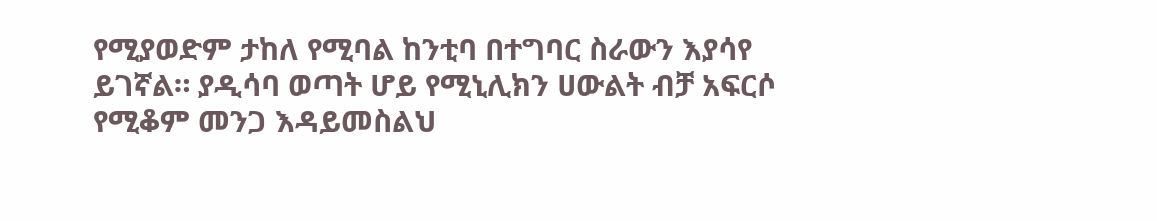የሚያወድም ታከለ የሚባል ከንቲባ በተግባር ስራውን እያሳየ ይገኛል። ያዲሳባ ወጣት ሆይ የሚኒሊክን ሀውልት ብቻ አፍርሶ የሚቆም መንጋ እዳይመስልህ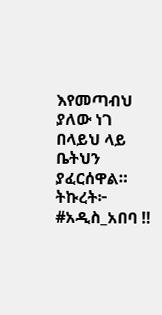እየመጣብህ ያለው ነገ በላይህ ላይ ቤትህን ያፈርሰዋል። ትኩረት፦ #አዲስ_አበባ ‼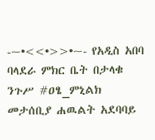-~•<<•>>•~- የአዲስ አበባ ባላደራ ምክር ቤት በታላቁ ንጉሥ #ዐፄ_ምኒልክ መታሰቢያ ሐዉልት አደባባይ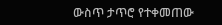ውስጥ ታጥሮ የተቀመጠው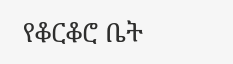የቆርቆሮ ቤት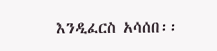እንዲፈርስ አሳሰበ፡፡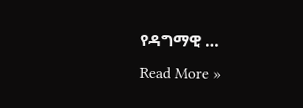የዳግማዊ …
Read More »